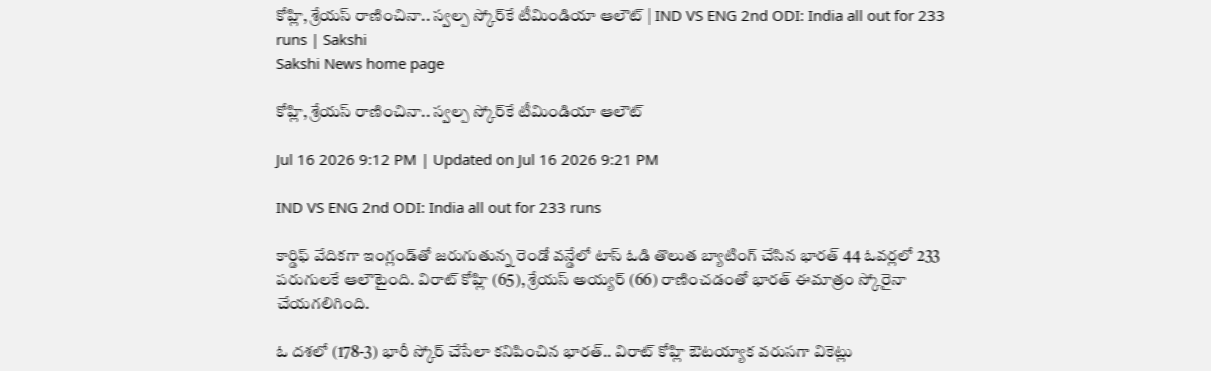కోహ్లి, శ్రేయస్‌ రాణించినా.. స్వల్ప స్కోర్‌కే టీమిండియా ఆలౌట్‌ | IND VS ENG 2nd ODI: India all out for 233 runs | Sakshi
Sakshi News home page

కోహ్లి, శ్రేయస్‌ రాణించినా.. స్వల్ప స్కోర్‌కే టీమిండియా ఆలౌట్‌

Jul 16 2026 9:12 PM | Updated on Jul 16 2026 9:21 PM

IND VS ENG 2nd ODI: India all out for 233 runs

కార్డిఫ్‌ వేదికగా ఇంగ్లండ్‌తో జరుగుతున్న రెండో వన్డేలో టాస్‌ ఓడి తొలుత బ్యాటింగ్‌ చేసిన భారత్‌ 44 ఓవర్లలో 233 పరుగులకే ఆలౌటైంది. విరాట్‌ కోహ్లి (65), శ్రేయస్‌ అయ్యర్‌ (66) రాణించడంతో భారత్‌ ఈమాత్రం స్కోరైనా చేయగలిగింది.

ఓ దశలో (178-3) భారీ స్కోర్‌ చేసేలా కనిపించిన భారత్‌.. విరాట్‌ కోహ్లి ఔటయ్యాక వరుసగా వికెట్లు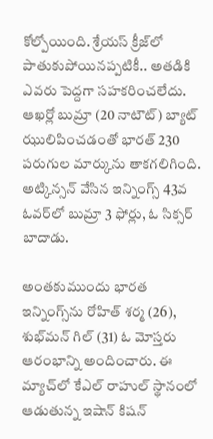కోల్పోయింది. శ్రేయస్‌ క్రీజ్‌లో పాతుకుపోయినప్పటికీ.. అతడికి ఎవరు పెద్దగా సహకరించలేదు. ఆఖర్లో బుమ్రా (20 నాటౌట్‌) బ్యాట్‌ ఝులిపించడంతో భారత్‌ 230 పరుగుల మార్కును తాకగలిగింది. అట్కిన్సన్‌ వేసిన ఇన్నింగ్స్‌ 43వ ఓవర్‌లో బుమ్రా 3 ఫోర్లు, ఓ సిక్సర్‌ బాదాడు.

అంతకుముందు భారత ఇన్నింగ్స్‌ను రోహిత్‌ శర్మ (26), శుభ్‌మన్‌ గిల్‌ (31) ఓ మోస్తరు ఆరంభాన్ని అందించారు. ఈ మ్యాచ్‌లో కేఎల్‌ రాహుల్‌ స్థానంలో ఆడుతున్న ఇషాన్‌ కిషన్‌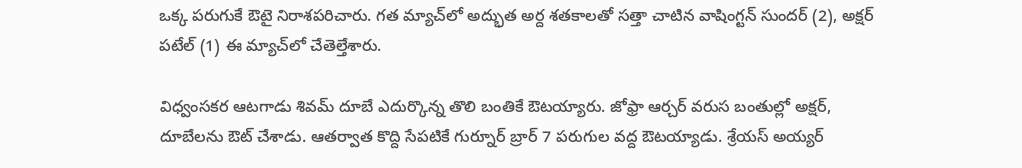ఒక్క పరుగుకే ఔటై నిరాశపరిచారు. గత మ్యాచ్‌లో అద్భుత అర్ద శతకాలతో సత్తా చాటిన వాషింగ్టన్‌ సుందర్‌ (2), అక్షర్‌ పటేల్‌ (1) ఈ మ్యాచ్‌లో చేతెల్తేశారు.

విధ్వంసకర ఆటగాడు శివమ్‌ దూబే ఎదుర్కొన్న తొలి బంతికే ఔటయ్యారు. జోఫ్రా ఆర్చర్‌ వరుస బంతుల్లో అక్షర్‌, దూబేలను ఔట్‌ చేశాడు. ఆతర్వాత కొద్ది సేపటికే గుర్నూర్‌ బ్రార్‌ 7 పరుగుల వద్ద ఔటయ్యాడు. శ్రేయస్‌ అయ్యర్‌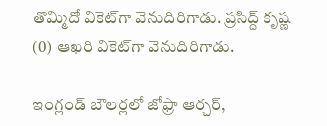తొమ్మిదో వికెట్‌గా వెనుదిరిగాడు. ప్రసిద్ద్‌ కృష్ణ (0) ఆఖరి వికెట్‌గా వెనుదిరిగాడు.

ఇంగ్లండ్‌ బౌలర్లలో జోఫ్రా ఆర్చర్‌,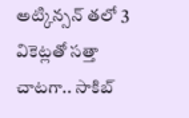అట్కిన్సన్‌ తలో 3 వికెట్లతో సత్తా చాటగా.. సాకిబ్‌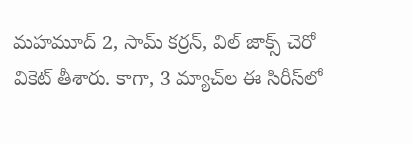మహమూద్‌ 2, సామ్‌ కర్రన్‌, విల్‌ జాక్స్‌ చెరో వికెట్‌ తీశారు. కాగా, 3 మ్యాచ్‌ల ఈ సిరీస్‌లో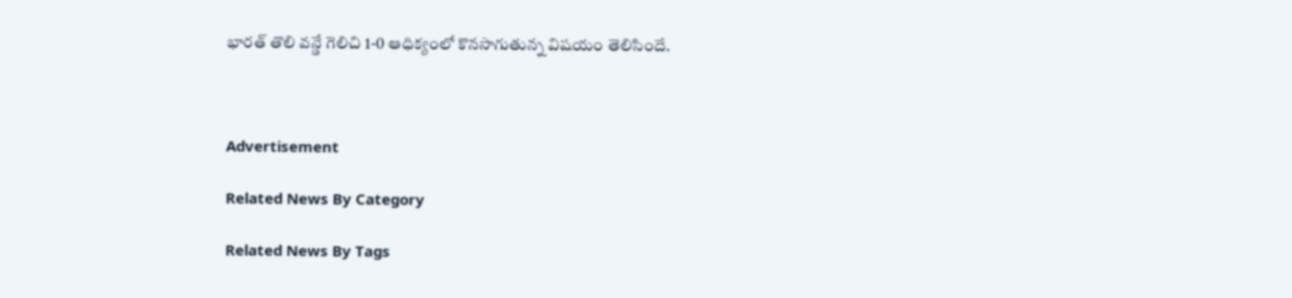భారత్‌ తొలి వన్డే గెలిచి 1-0 ఆధిక్యంలో కొనసాగుతున్న విషయం తెలిసిందే.



Advertisement

Related News By Category

Related News By Tags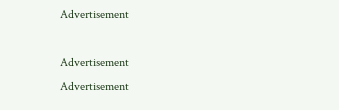Advertisement

Advertisement
Advertisement